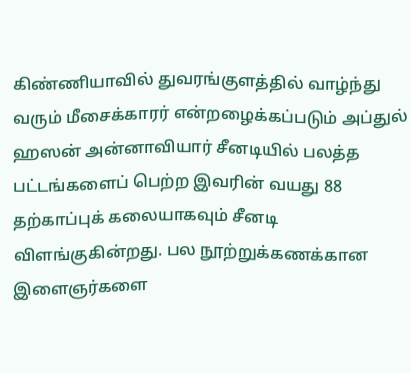கிண்ணியாவில் துவரங்குளத்தில் வாழ்ந்து வரும் மீசைக்காரர் என்றழைக்கப்படும் அப்துல் ஹஸன் அன்னாவியார் சீனடியில் பலத்த பட்டங்களைப் பெற்ற இவரின் வயது 88 தற்காப்புக் கலையாகவும் சீனடி விளங்குகின்றது. பல நூற்றுக்கணக்கான இளைஞர்களை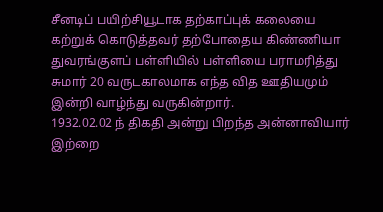சீனடிப் பயிற்சியூடாக தற்காப்புக் கலையை கற்றுக் கொடுத்தவர் தற்போதைய கிண்ணியா துவரங்குளப் பள்ளியில் பள்ளியை பராமரித்து சுமார் 20 வருடகாலமாக எந்த வித ஊதியமும் இன்றி வாழ்ந்து வருகின்றார்.
1932.02.02 ந் திகதி அன்று பிறந்த அன்னாவியார் இற்றை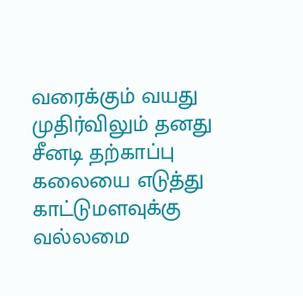வரைக்கும் வயது முதிர்விலும் தனது சீனடி தற்காப்பு கலையை எடுத்து காட்டுமளவுக்கு வல்லமை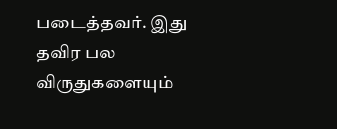படைத்தவர். இது தவிர பல விருதுகளையும்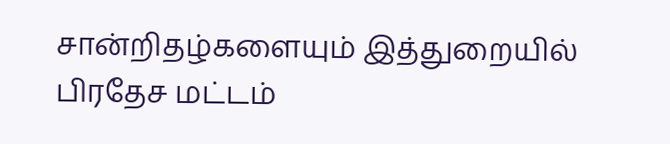சான்றிதழ்களையும் இத்துறையில் பிரதேச மட்டம்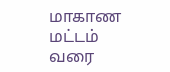மாகாண மட்டம் வரை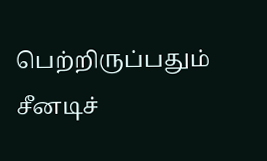பெற்றிருப்பதும் சீனடிச்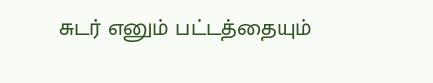சுடர் எனும் பட்டத்தையும்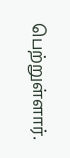பெற்றுள்ளார்.